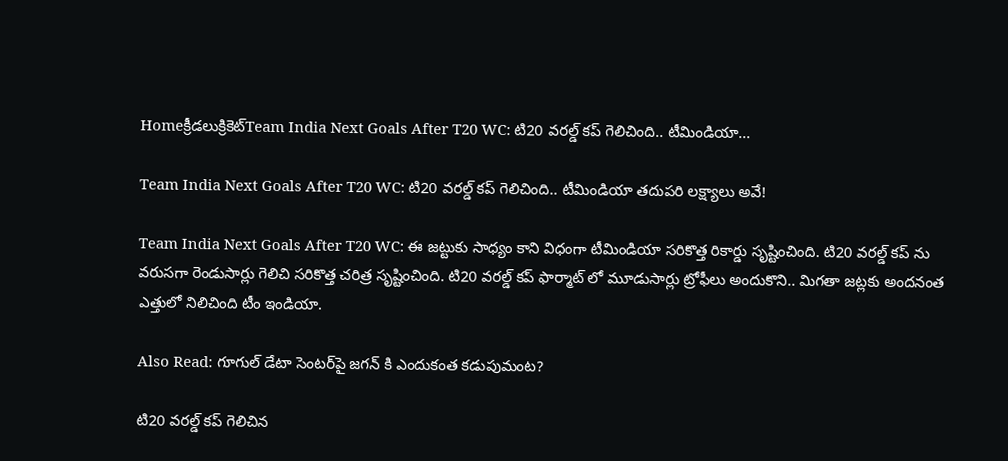Homeక్రీడలుక్రికెట్‌Team India Next Goals After T20 WC: టి20 వరల్డ్ కప్ గెలిచింది.. టీమిండియా...

Team India Next Goals After T20 WC: టి20 వరల్డ్ కప్ గెలిచింది.. టీమిండియా తదుపరి లక్ష్యాలు అవే!

Team India Next Goals After T20 WC: ఈ జట్టుకు సాధ్యం కాని విధంగా టీమిండియా సరికొత్త రికార్డు సృష్టించింది. టి20 వరల్డ్ కప్ ను వరుసగా రెండుసార్లు గెలిచి సరికొత్త చరిత్ర సృష్టించింది. టి20 వరల్డ్ కప్ ఫార్మాట్ లో మూడుసార్లు ట్రోఫీలు అందుకొని.. మిగతా జట్లకు అందనంత ఎత్తులో నిలిచింది టీం ఇండియా.

Also Read: గూగుల్ డేటా సెంటర్‌పై జగన్ కి ఎందుకంత కడుపుమంట?

టి20 వరల్డ్ కప్ గెలిచిన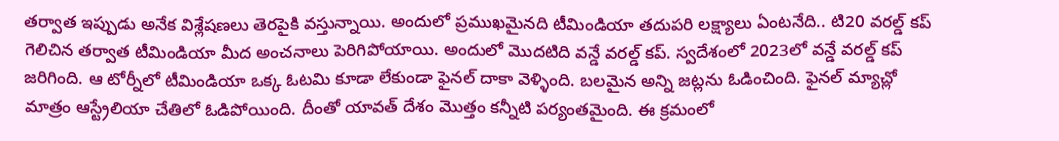తర్వాత ఇప్పుడు అనేక విశ్లేషణలు తెరపైకి వస్తున్నాయి. అందులో ప్రముఖమైనది టీమిండియా తదుపరి లక్ష్యాలు ఏంటనేది.. టి20 వరల్డ్ కప్ గెలిచిన తర్వాత టీమిండియా మీద అంచనాలు పెరిగిపోయాయి. అందులో మొదటిది వన్డే వరల్డ్ కప్. స్వదేశంలో 2023లో వన్డే వరల్డ్ కప్ జరిగింది. ఆ టోర్నీలో టీమిండియా ఒక్క ఓటమి కూడా లేకుండా ఫైనల్ దాకా వెళ్ళింది. బలమైన అన్ని జట్లను ఓడించింది. ఫైనల్ మ్యాచ్లో మాత్రం ఆస్ట్రేలియా చేతిలో ఓడిపోయింది. దీంతో యావత్ దేశం మొత్తం కన్నీటి పర్యంతమైంది. ఈ క్రమంలో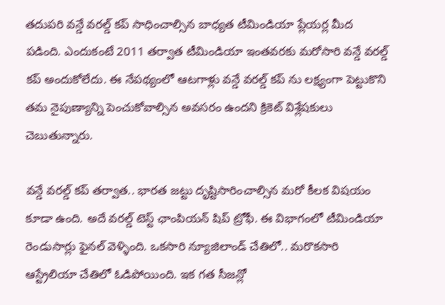తదుపరి వన్డే వరల్డ్ కప్ సాధించాల్సిన బాధ్యత టీమిండియా ప్లేయర్ల మీద పడింది. ఎందుకంటే 2011 తర్వాత టీమిండియా ఇంతవరకు మరోసారి వన్డే వరల్డ్ కప్ అందుకోలేదు. ఈ నేపథ్యంలో ఆటగాళ్లు వన్డే వరల్డ్ కప్ ను లక్ష్యంగా పెట్టుకొని తమ నైపుణ్యాన్ని పెంచుకోవాల్సిన అవసరం ఉందని క్రికెట్ విశ్లేషకులు చెబుతున్నారు.

వన్డే వరల్డ్ కప్ తర్వాత.. భారత జట్టు దృష్టిసారించాల్సిన మరో కీలక విషయం కూడా ఉంది. అదే వరల్డ్ టెస్ట్ ఛాంపియన్ షిప్ ట్రోఫీ. ఈ విభాగంలో టీమిండియా రెండుసార్లు ఫైనల్ వెళ్ళింది. ఒకసారి న్యూజిలాండ్ చేతిలో.. మరొకసారి ఆస్ట్రేలియా చేతిలో ఓడిపోయింది. ఇక గత సీజన్లో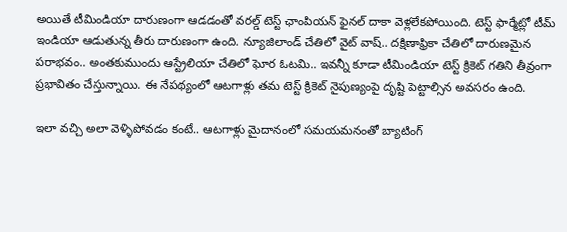అయితే టీమిండియా దారుణంగా ఆడడంతో వరల్డ్ టెస్ట్ ఛాంపియన్ ఫైనల్ దాకా వెళ్లలేకపోయింది. టెస్ట్ ఫార్మేట్లో టీమ్ ఇండియా ఆడుతున్న తీరు దారుణంగా ఉంది. న్యూజిలాండ్ చేతిలో వైట్ వాష్.. దక్షిణాఫ్రికా చేతిలో దారుణమైన పరాభవం.. అంతకుముందు ఆస్ట్రేలియా చేతిలో ఘోర ఓటమి.. ఇవన్నీ కూడా టీమిండియా టెస్ట్ క్రికెట్ గతిని తీవ్రంగా ప్రభావితం చేస్తున్నాయి. ఈ నేపథ్యంలో ఆటగాళ్లు తమ టెస్ట్ క్రికెట్ నైపుణ్యంపై దృష్టి పెట్టాల్సిన అవసరం ఉంది.

ఇలా వచ్చి అలా వెళ్ళిపోవడం కంటే.. ఆటగాళ్లు మైదానంలో సమయమనంతో బ్యాటింగ్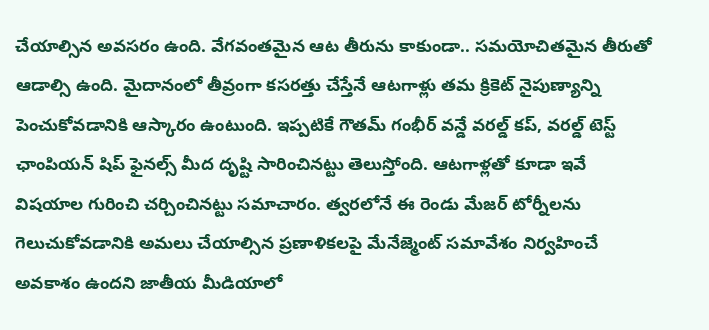చేయాల్సిన అవసరం ఉంది. వేగవంతమైన ఆట తీరును కాకుండా.. సమయోచితమైన తీరుతో ఆడాల్సి ఉంది. మైదానంలో తీవ్రంగా కసరత్తు చేస్తేనే ఆటగాళ్లు తమ క్రికెట్ నైపుణ్యాన్ని పెంచుకోవడానికి ఆస్కారం ఉంటుంది. ఇప్పటికే గౌతమ్ గంభీర్ వన్డే వరల్డ్ కప్, వరల్డ్ టెస్ట్ ఛాంపియన్ షిప్ ఫైనల్స్ మీద దృష్టి సారించినట్టు తెలుస్తోంది. ఆటగాళ్లతో కూడా ఇవే విషయాల గురించి చర్చించినట్టు సమాచారం. త్వరలోనే ఈ రెండు మేజర్ టోర్నీలను గెలుచుకోవడానికి అమలు చేయాల్సిన ప్రణాళికలపై మేనేజ్మెంట్ సమావేశం నిర్వహించే అవకాశం ఉందని జాతీయ మీడియాలో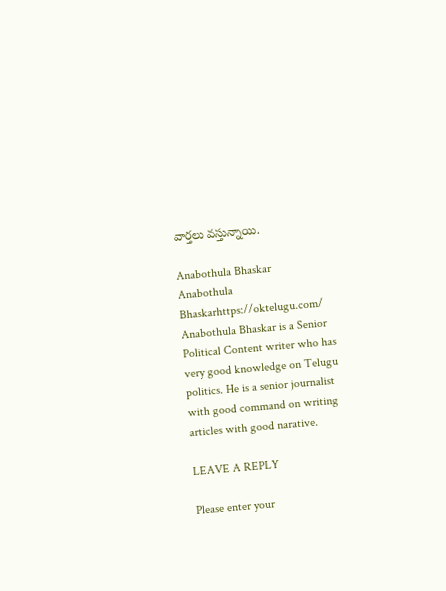వార్తలు వస్తున్నాయి.

Anabothula Bhaskar
Anabothula Bhaskarhttps://oktelugu.com/
Anabothula Bhaskar is a Senior Political Content writer who has very good knowledge on Telugu politics. He is a senior journalist with good command on writing articles with good narative.

LEAVE A REPLY

Please enter your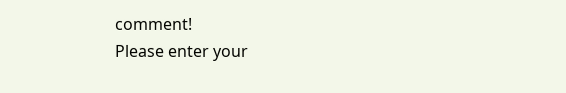comment!
Please enter your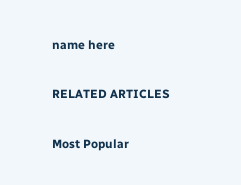name here

RELATED ARTICLES

Most Popular